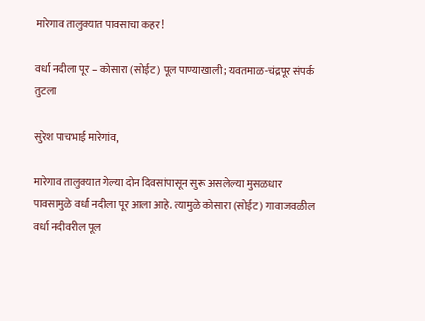मारेगाव तालुक्यात पावसाचा कहर!

वर्धा नदीला पूर – कोसारा (सोईट) पूल पाण्याखाली; यवतमाळ-चंद्रपूर संपर्क तुटला

सुरेश पाचभाई मारेगांव,

मारेगाव तालुक्यात गेल्या दोन दिवसांपासून सुरू असलेल्या मुसळधार पावसामुळे वर्धा नदीला पूर आला आहे. त्यामुळे कोसारा (सोईट) गावाजवळील वर्धा नदीवरील पूल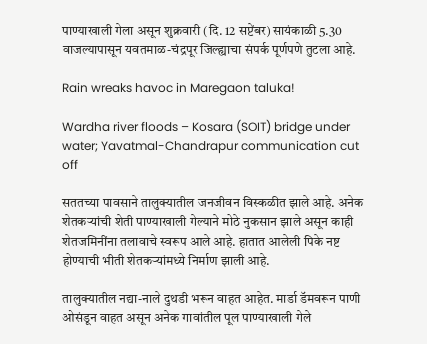पाण्याखाली गेला असून शुक्रवारी (दि. 12 सप्टेंबर) सायंकाळी 5.30 वाजल्यापासून यवतमाळ-चंद्रपूर जिल्ह्याचा संपर्क पूर्णपणे तुटला आहे.

Rain wreaks havoc in Maregaon taluka!

Wardha river floods – Kosara (SOIT) bridge under water; Yavatmal-Chandrapur communication cut off

सततच्या पावसाने तालुक्यातील जनजीवन विस्कळीत झाले आहे. अनेक शेतकऱ्यांची शेती पाण्याखाली गेल्याने मोठे नुकसान झाले असून काही शेतजमिनींना तलावाचे स्वरूप आले आहे. हातात आलेली पिके नष्ट होण्याची भीती शेतकऱ्यांमध्ये निर्माण झाली आहे.

तालुक्यातील नद्या-नाले दुथडी भरून वाहत आहेत. मार्डा डॅमवरून पाणी ओसंडून वाहत असून अनेक गावांतील पूल पाण्याखाली गेले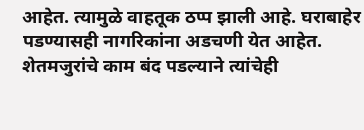आहेत. त्यामुळे वाहतूक ठप्प झाली आहे. घराबाहेर पडण्यासही नागरिकांना अडचणी येत आहेत. शेतमजुरांचे काम बंद पडल्याने त्यांचेही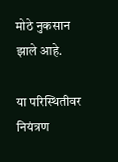मोठे नुकसान झाले आहे.

या परिस्थितीवर नियंत्रण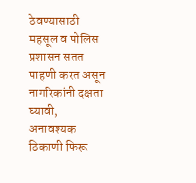ठेवण्यासाठी महसूल व पोलिस प्रशासन सतत पाहणी करत असून नागरिकांनी दक्षता घ्यावी, अनावश्यक ठिकाणी फिरू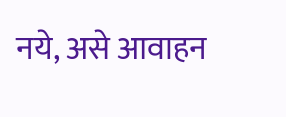नये, असे आवाहन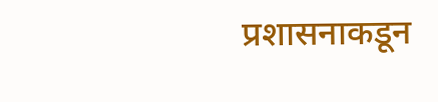प्रशासनाकडून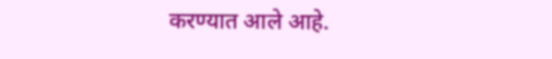करण्यात आले आहे.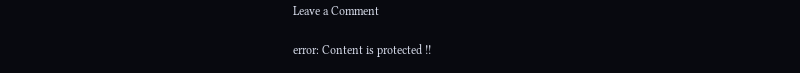Leave a Comment

error: Content is protected !!